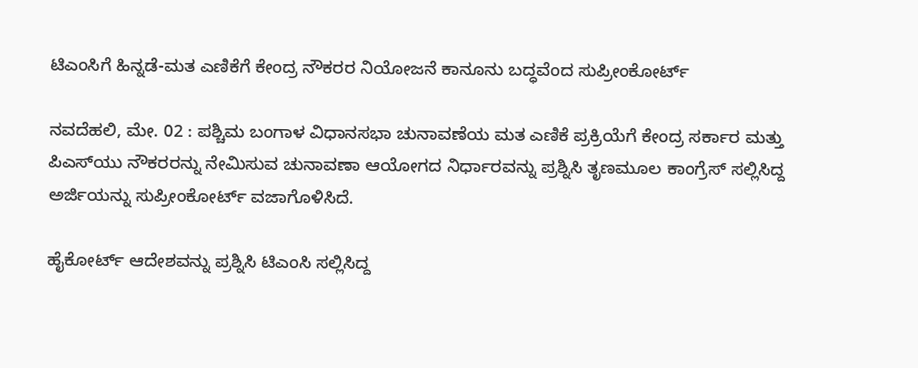ಟಿಎಂಸಿಗೆ ಹಿನ್ನಡೆ-ಮತ ಎಣಿಕೆಗೆ ಕೇಂದ್ರ ನೌಕರರ ನಿಯೋಜನೆ ಕಾನೂನು ಬದ್ಧವೆಂದ ಸುಪ್ರೀಂಕೋರ್ಟ್

ನವದೆಹಲಿ, ಮೇ. 02 : ಪಶ್ಚಿಮ ಬಂಗಾಳ ವಿಧಾನಸಭಾ ಚುನಾವಣೆಯ ಮತ ಎಣಿಕೆ ಪ್ರಕ್ರಿಯೆಗೆ ಕೇಂದ್ರ ಸರ್ಕಾರ ಮತ್ತು ಪಿಎಸ್‌ಯು ನೌಕರರನ್ನು ನೇಮಿಸುವ ಚುನಾವಣಾ ಆಯೋಗದ ನಿರ್ಧಾರವನ್ನು ಪ್ರಶ್ನಿಸಿ ತೃಣಮೂಲ ಕಾಂಗ್ರೆಸ್ ಸಲ್ಲಿಸಿದ್ದ ಅರ್ಜಿಯನ್ನು ಸುಪ್ರೀಂಕೋರ್ಟ್ ವಜಾಗೊಳಿಸಿದೆ.

ಹೈಕೋರ್ಟ್ ಆದೇಶವನ್ನು ಪ್ರಶ್ನಿಸಿ ಟಿಎಂಸಿ ಸಲ್ಲಿಸಿದ್ದ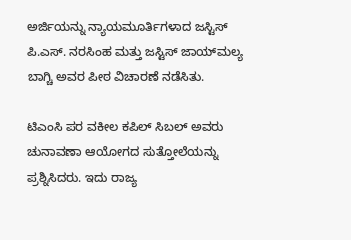ಅರ್ಜಿಯನ್ನು ನ್ಯಾಯಮೂರ್ತಿಗಳಾದ ಜಸ್ಟಿಸ್ ಪಿ.ಎಸ್. ನರಸಿಂಹ ಮತ್ತು ಜಸ್ಟಿಸ್ ಜಾಯ್‌ಮಲ್ಯ ಬಾಗ್ಚಿ ಅವರ ಪೀಠ ವಿಚಾರಣೆ ನಡೆಸಿತು.

ಟಿಎಂಸಿ ಪರ ವಕೀಲ ಕಪಿಲ್ ಸಿಬಲ್ ಅವರು ಚುನಾವಣಾ ಆಯೋಗದ ಸುತ್ತೋಲೆಯನ್ನು ಪ್ರಶ್ನಿಸಿದರು. ಇದು ರಾಜ್ಯ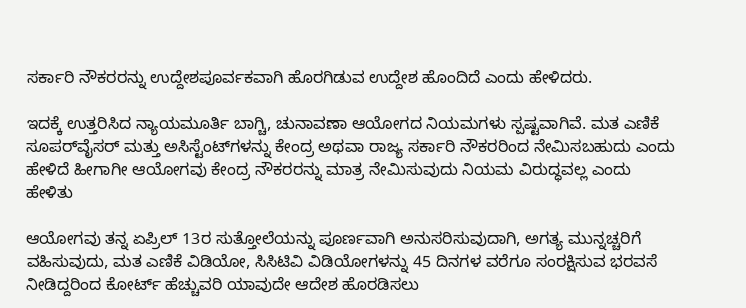ಸರ್ಕಾರಿ ನೌಕರರನ್ನು ಉದ್ದೇಶಪೂರ್ವಕವಾಗಿ ಹೊರಗಿಡುವ ಉದ್ದೇಶ ಹೊಂದಿದೆ ಎಂದು ಹೇಳಿದರು.

ಇದಕ್ಕೆ ಉತ್ತರಿಸಿದ ನ್ಯಾಯಮೂರ್ತಿ ಬಾಗ್ಚಿ, ಚುನಾವಣಾ ಆಯೋಗದ ನಿಯಮಗಳು ಸ್ಪಷ್ಟವಾಗಿವೆ. ಮತ ಎಣಿಕೆ ಸೂಪರ್‌ವೈಸರ್ ಮತ್ತು ಅಸಿಸ್ಟೆಂಟ್‌ಗಳನ್ನು ಕೇಂದ್ರ ಅಥವಾ ರಾಜ್ಯ ಸರ್ಕಾರಿ ನೌಕರರಿಂದ ನೇಮಿಸಬಹುದು ಎಂದು ಹೇಳಿದೆ ಹೀಗಾಗೀ ಆಯೋಗವು ಕೇಂದ್ರ ನೌಕರರನ್ನು ಮಾತ್ರ ನೇಮಿಸುವುದು ನಿಯಮ ವಿರುದ್ಧವಲ್ಲ ಎಂದು ಹೇಳಿತು

ಆಯೋಗವು ತನ್ನ ಏಪ್ರಿಲ್ 13ರ ಸುತ್ತೋಲೆಯನ್ನು ಪೂರ್ಣವಾಗಿ ಅನುಸರಿಸುವುದಾಗಿ, ಅಗತ್ಯ ಮುನ್ನಚ್ಚರಿಗೆ ವಹಿಸುವುದು, ಮತ ಎಣಿಕೆ ವಿಡಿಯೋ, ಸಿಸಿಟಿವಿ ವಿಡಿಯೋಗಳನ್ನು 45 ದಿನಗಳ ವರೆಗೂ ಸಂರಕ್ಷಿಸುವ ಭರವಸೆ ನೀಡಿದ್ದರಿಂದ ಕೋರ್ಟ್ ಹೆಚ್ಚುವರಿ ಯಾವುದೇ ಆದೇಶ ಹೊರಡಿಸಲು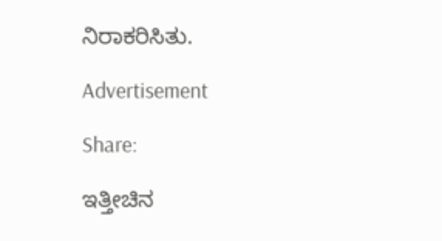ನಿರಾಕರಿಸಿತು.

Advertisement

Share:

ಇತ್ತೀಚಿನ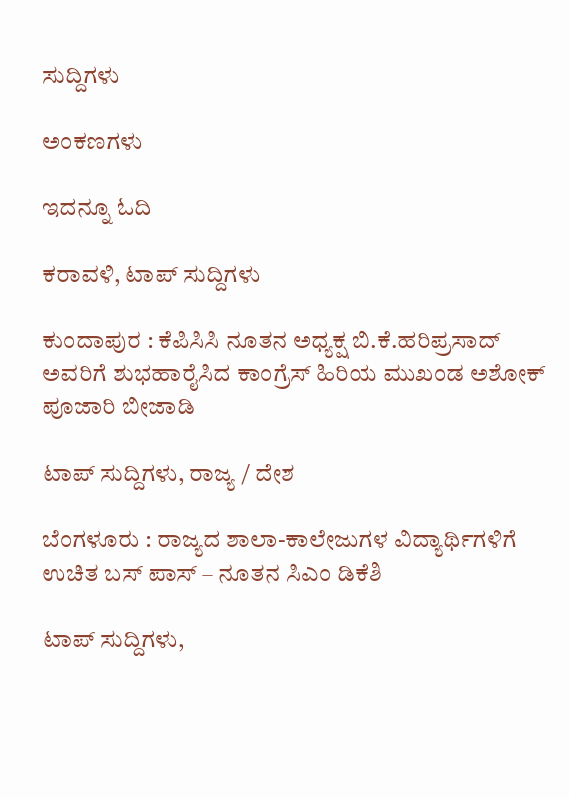ಸುದ್ದಿಗಳು

ಅಂಕಣಗಳು

ಇದನ್ನೂ ಓದಿ

ಕರಾವಳಿ, ಟಾಪ್ ಸುದ್ದಿಗಳು

ಕುಂದಾಪುರ : ಕೆಪಿಸಿಸಿ ನೂತನ ಅಧ್ಯಕ್ಷ ಬಿ.ಕೆ.ಹರಿಪ್ರಸಾದ್ ಅವರಿಗೆ ಶುಭಹಾರೈಸಿದ ಕಾಂಗ್ರೆಸ್ ಹಿರಿಯ ಮುಖಂಡ ಅಶೋಕ್ ಪೂಜಾರಿ ಬೀಜಾಡಿ

ಟಾಪ್ ಸುದ್ದಿಗಳು, ರಾಜ್ಯ / ದೇಶ

ಬೆಂಗಳೂರು : ರಾಜ್ಯದ ಶಾಲಾ-ಕಾಲೇಜುಗಳ ವಿದ್ಯಾರ್ಥಿಗಳಿಗೆ ಉಚಿತ ಬಸ್ ಪಾಸ್ – ನೂತನ ಸಿಎಂ ಡಿಕೆಶಿ

ಟಾಪ್ ಸುದ್ದಿಗಳು,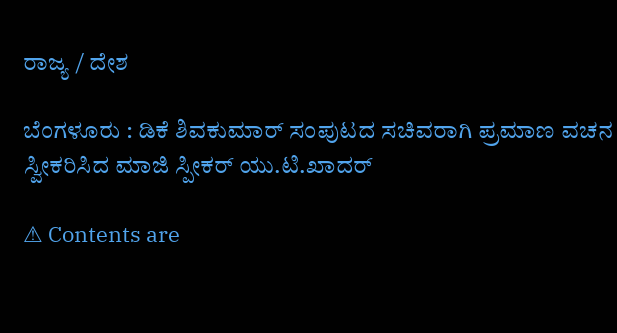ರಾಜ್ಯ / ದೇಶ

ಬೆಂಗಳೂರು : ಡಿಕೆ ಶಿವಕುಮಾರ್ ಸಂಪುಟದ ಸಚಿವರಾಗಿ ಪ್ರಮಾಣ ವಚನ ಸ್ವೀಕರಿಸಿದ ಮಾಜಿ ಸ್ಪೀಕರ್ ಯು.ಟಿ.ಖಾದ‌ರ್

⚠ Contents are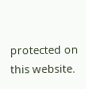protected on this website.